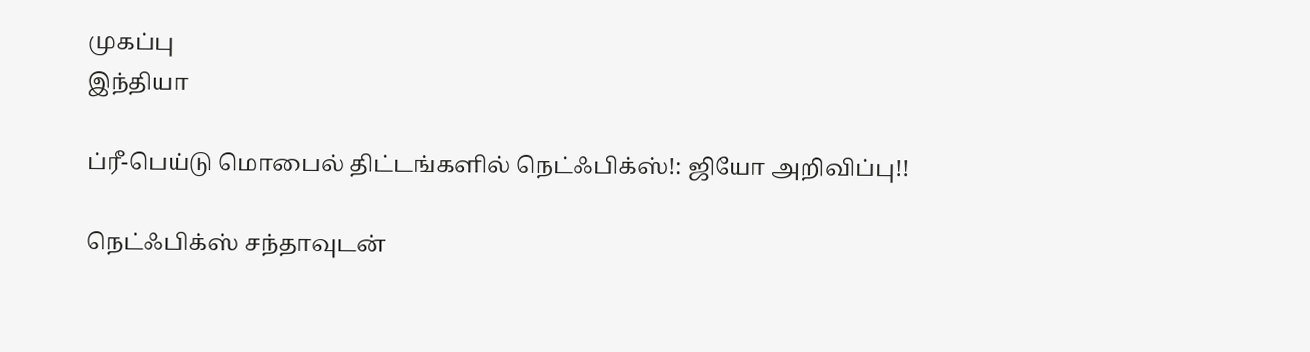முகப்பு
இந்தியா

ப்ரீ-பெய்டு மொபைல் திட்டங்களில் நெட்ஃபிக்ஸ்!: ஜியோ அறிவிப்பு!!

நெட்ஃபிக்ஸ் சந்தாவுடன்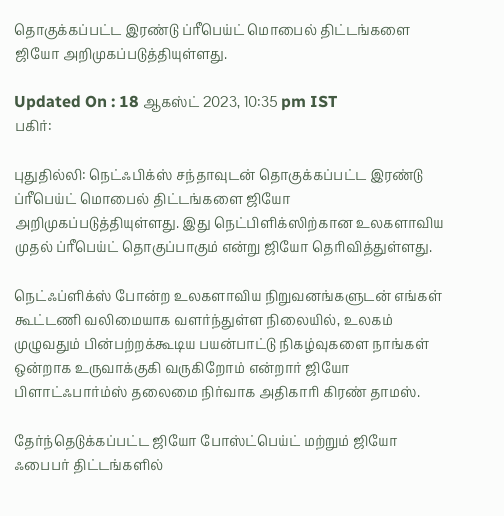தொகுக்கப்பட்ட இரண்டு ப்ரீபெய்ட் மொபைல் திட்டங்களை ஜியோ அறிமுகப்படுத்தியுள்ளது.

Updated On : 18 ஆகஸ்ட் 2023, 10:35 pm IST
பகிர்:

புதுதில்லி: நெட்ஃபிக்ஸ் சந்தாவுடன் தொகுக்கப்பட்ட இரண்டு ப்ரீபெய்ட் மொபைல் திட்டங்களை ஜியோ அறிமுகப்படுத்தியுள்ளது. இது நெட்பிளிக்ஸிற்கான உலகளாவிய முதல் ப்ரீபெய்ட் தொகுப்பாகும் என்று ஜியோ தெரிவித்துள்ளது.

நெட்ஃப்ளிக்ஸ் போன்ற உலகளாவிய நிறுவனங்களுடன் எங்கள் கூட்டணி வலிமையாக வளர்ந்துள்ள நிலையில், உலகம் முழுவதும் பின்பற்றக்கூடிய பயன்பாட்டு நிகழ்வுகளை நாங்கள் ஒன்றாக உருவாக்குகி வருகிறோம் என்றார் ஜியோ பிளாட்ஃபார்ம்ஸ் தலைமை நிர்வாக அதிகாரி கிரண் தாமஸ்.

தேர்ந்தெடுக்கப்பட்ட ஜியோ போஸ்ட்பெய்ட் மற்றும் ஜியோ ஃபைபர் திட்டங்களில்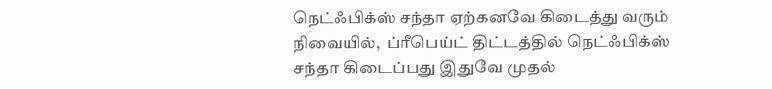நெட்ஃபிக்ஸ் சந்தா ஏற்கனவே கிடைத்து வரும் நிவையில்,  ப்ரீபெய்ட் திட்டத்தில் நெட்ஃபிக்ஸ் சந்தா கிடைப்பது இதுவே முதல்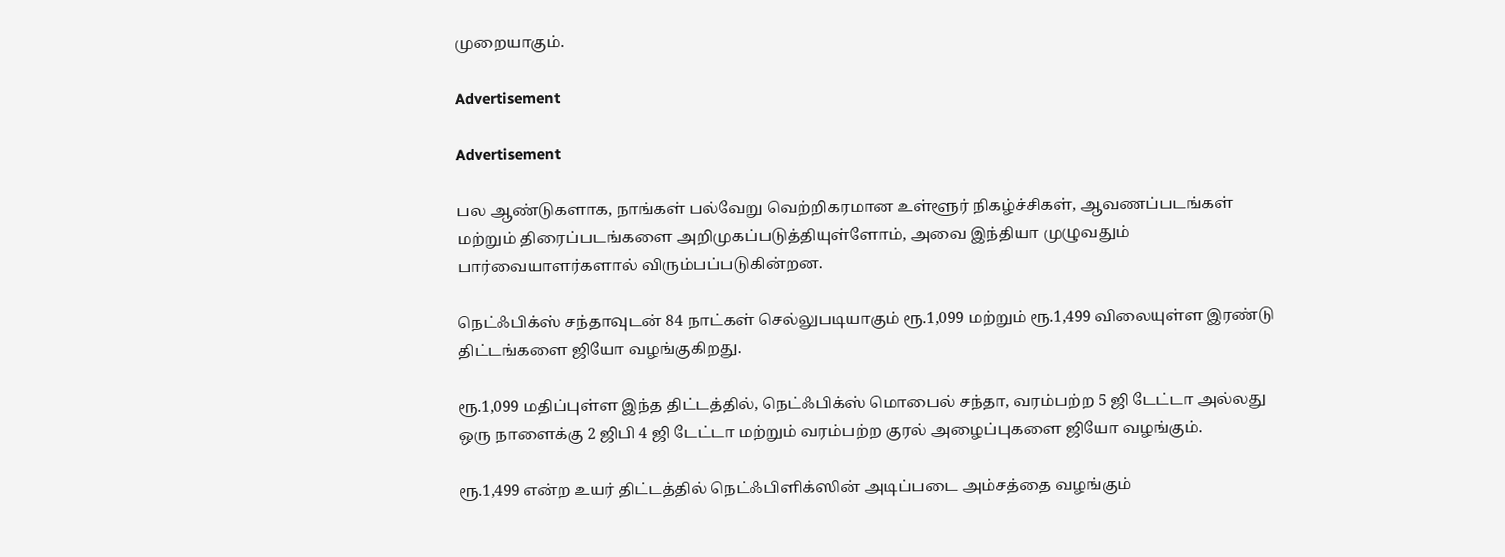முறையாகும்.

Advertisement

Advertisement

பல ஆண்டுகளாக, நாங்கள் பல்வேறு வெற்றிகரமான உள்ளூர் நிகழ்ச்சிகள், ஆவணப்படங்கள் மற்றும் திரைப்படங்களை அறிமுகப்படுத்தியுள்ளோம், அவை இந்தியா முழுவதும் பார்வையாளர்களால் விரும்பப்படுகின்றன.

நெட்ஃபிக்ஸ் சந்தாவுடன் 84 நாட்கள் செல்லுபடியாகும் ரூ.1,099 மற்றும் ரூ.1,499 விலையுள்ள இரண்டு திட்டங்களை ஜியோ வழங்குகிறது.

ரூ.1,099 மதிப்புள்ள இந்த திட்டத்தில், நெட்ஃபிக்ஸ் மொபைல் சந்தா, வரம்பற்ற 5 ஜி டேட்டா அல்லது ஒரு நாளைக்கு 2 ஜிபி 4 ஜி டேட்டா மற்றும் வரம்பற்ற குரல் அழைப்புகளை ஜியோ வழங்கும்.

ரூ.1,499 என்ற உயர் திட்டத்தில் நெட்ஃபிளிக்ஸின் அடிப்படை அம்சத்தை வழங்கும்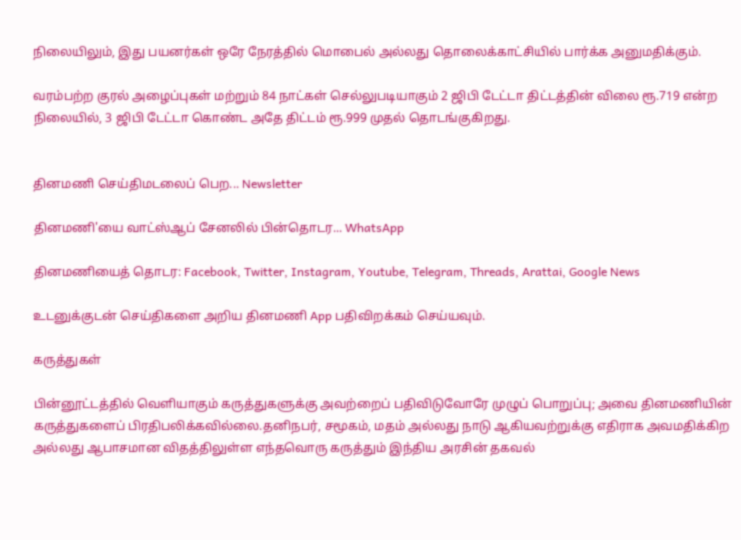நிலையிலும், இது பயனர்கள் ஒரே நேரத்தில் மொபைல் அல்லது தொலைக்காட்சியில் பார்க்க அனுமதிக்கும்.

வரம்பற்ற குரல் அழைப்புகள் மற்றும் 84 நாட்கள் செல்லுபடியாகும் 2 ஜிபி டேட்டா திட்டத்தின் விலை ரூ.719 என்ற நிலையில், 3 ஜிபி டேட்டா கொண்ட அதே திட்டம் ரூ.999 முதல் தொடங்குகிறது.


தினமணி செய்திமடலைப் பெற... Newsletter

தினமணி'யை வாட்ஸ்ஆப் சேனலில் பின்தொடர... WhatsApp

தினமணியைத் தொடர: Facebook, Twitter, Instagram, Youtube, Telegram, Threads, Arattai, Google News

உடனுக்குடன் செய்திகளை அறிய தினமணி App பதிவிறக்கம் செய்யவும்.

கருத்துகள்

பின்னூட்டத்தில் வெளியாகும் கருத்துகளுக்கு அவற்றைப் பதிவிடுவோரே முழுப் பொறுப்பு; அவை தினமணியின் கருத்துகளைப் பிரதிபலிக்கவில்லை.தனிநபர், சமூகம், மதம் அல்லது நாடு ஆகியவற்றுக்கு எதிராக அவமதிக்கிற அல்லது ஆபாசமான விதத்திலுள்ள எந்தவொரு கருத்தும் இந்திய அரசின் தகவல்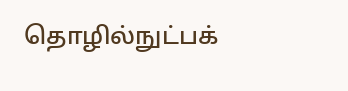தொழில்நுட்பக்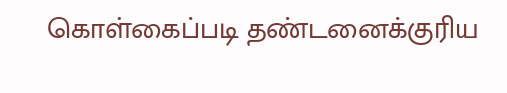கொள்கைப்படி தண்டனைக்குரிய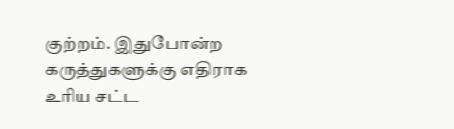குற்றம். இதுபோன்ற கருத்துகளுக்கு எதிராக உரிய சட்ட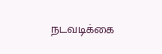நடவடிக்கை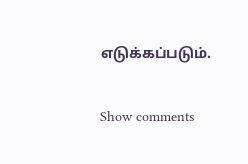எடுக்கப்படும்.

Show comments